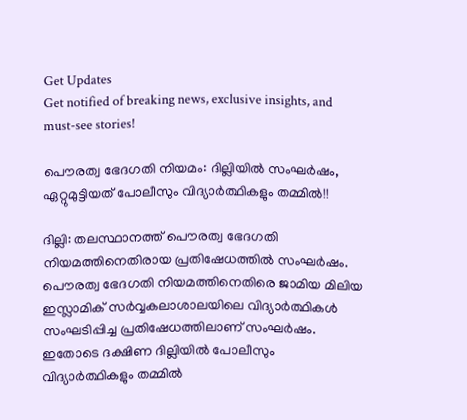Get Updates
Get notified of breaking news, exclusive insights, and must-see stories!

പൌരത്വ ഭേദഗതി നിയമം: ദില്ലിയിൽ സംഘർഷം, ഏറ്റുമുട്ടിയത് പോലീസും വിദ്യാർത്ഥികളും തമ്മിൽ!!

ദില്ലി: തലസ്ഥാനത്ത് പൌരത്വ ഭേദഗതി നിയമത്തിനെതിരായ പ്രതിഷേധത്തിൽ സംഘർഷം. പൌരത്വ ഭേദഗതി നിയമത്തിനെതിരെ ജാമിയ മിലിയ ഇസ്ലാമിക് സർവ്വകലാശാലയിലെ വിദ്യാർത്ഥികൾ സംഘടിപ്പിച്ച പ്രതിഷേധത്തിലാണ് സംഘർഷം. ഇതോടെ ദക്ഷിണ ദില്ലിയിൽ പോലീസും വിദ്യാർത്ഥികളും തമ്മിൽ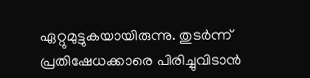ഏറ്റുമുട്ടുകയായിരുന്നു. തുടർന്ന് പ്രതിഷേധക്കാരെ പിരിച്ചുവിടാൻ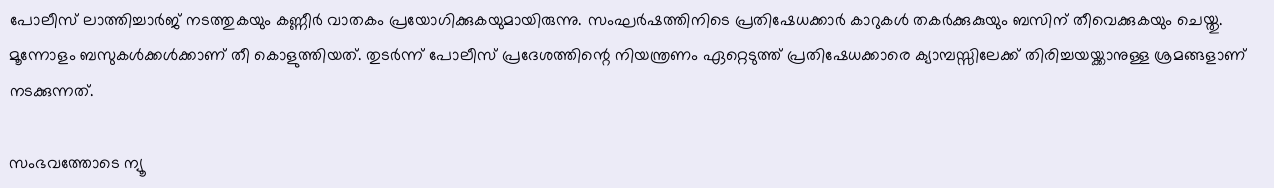പോലീസ് ലാത്തിച്ചാർജ് നടത്തുകയും കണ്ണീർ വാതകം പ്രയോഗിക്കുകയുമായിരുന്നു. സംഘർഷത്തിനിടെ പ്രതിഷേധക്കാർ കാറുകൾ തകർക്കുകുയും ബസിന് തീവെക്കുകയും ചെയ്തു. മൂന്നോളം ബസുകൾക്കൾക്കാണ് തീ കൊളുത്തിയത്. തുടർന്ന് പോലീസ് പ്രദേശത്തിന്റെ നിയന്ത്രണം ഏറ്റെടുത്ത് പ്രതിഷേധക്കാരെ ക്യാമ്പസ്സിലേക്ക് തിരിച്ചയയ്ക്കാനുള്ള ശ്രമങ്ങളാണ് നടക്കുന്നത്.

സംഭവത്തോടെ ന്യൂ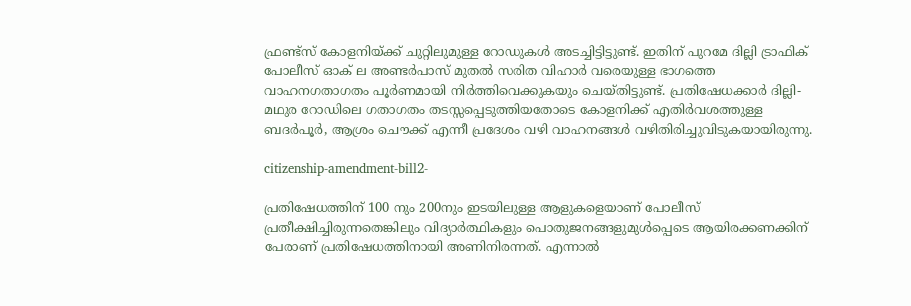ഫ്രണ്ട്സ് കോളനിയ്ക്ക് ചുറ്റിലുമുള്ള റോഡുകൾ അടച്ചിട്ടിട്ടുണ്ട്. ഇതിന് പുറമേ ദില്ലി ട്രാഫിക് പോലീസ് ഓക് ല അണ്ടർപാസ് മുതൽ സരിത വിഹാർ വരെയുള്ള ഭാഗത്തെ വാഹനഗതാഗതം പൂർണമായി നിർത്തിവെക്കുകയും ചെയ്തിട്ടുണ്ട്. പ്രതിഷേധക്കാർ ദില്ലി-മഥുര റോഡിലെ ഗതാഗതം തടസ്സപ്പെടുത്തിയതോടെ കോളനിക്ക് എതിർവശത്തുള്ള ബദർപൂർ, ആശ്രം ചൌക്ക് എന്നീ പ്രദേശം വഴി വാഹനങ്ങൾ വഴിതിരിച്ചുവിടുകയായിരുന്നു.

citizenship-amendment-bill2-

പ്രതിഷേധത്തിന് 100 നും 200നും ഇടയിലുള്ള ആളുകളെയാണ് പോലീസ് പ്രതീക്ഷിച്ചിരുന്നതെങ്കിലും വിദ്യാർത്ഥികളും പൊതുജനങ്ങളുമുൾപ്പെടെ ആയിരക്കണക്കിന് പേരാണ് പ്രതിഷേധത്തിനായി അണിനിരന്നത്. എന്നാൽ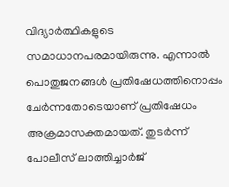വിദ്യാർത്ഥികളുടെ സമാധാനപരമായിരുന്നു. എന്നാൽ പൊതുജനങ്ങൾ പ്രതിഷേധത്തിനൊപ്പം ചേർന്നതോടെയാണ് പ്രതിഷേധം അക്രമാസക്തമായത്. തുടർന്ന് പോലീസ് ലാത്തിച്ചാർജ്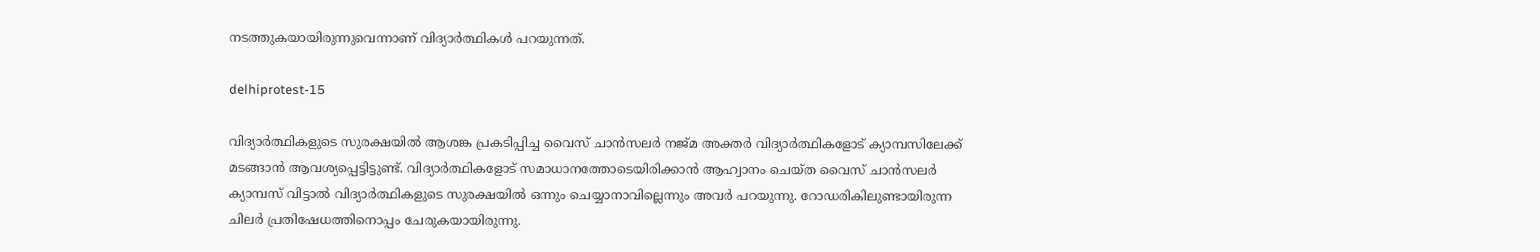നടത്തുകയായിരുന്നുവെന്നാണ് വിദ്യാർത്ഥികൾ പറയുന്നത്.

delhiprotest-15

വിദ്യാർത്ഥികളുടെ സുരക്ഷയിൽ ആശങ്ക പ്രകടിപ്പിച്ച വൈസ് ചാൻസലർ നജ്മ അക്തർ വിദ്യാർത്ഥികളോട് ക്യാമ്പസിലേക്ക് മടങ്ങാൻ ആവശ്യപ്പെട്ടിട്ടുണ്ട്. വിദ്യാർത്ഥികളോട് സമാധാനത്തോടെയിരിക്കാൻ ആഹ്വാനം ചെയ്ത വൈസ് ചാൻസലർ ക്യാമ്പസ് വിട്ടാൽ വിദ്യാർത്ഥികളുടെ സുരക്ഷയിൽ ഒന്നും ചെയ്യാനാവില്ലെന്നും അവർ പറയുന്നു. റോഡരികിലുണ്ടായിരുന്ന ചിലർ പ്രതിഷേധത്തിനൊപ്പം ചേരുകയായിരുന്നു.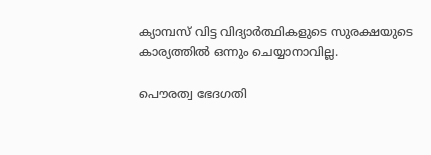ക്യാമ്പസ് വിട്ട വിദ്യാർത്ഥികളുടെ സുരക്ഷയുടെ കാര്യത്തിൽ ഒന്നും ചെയ്യാനാവില്ല.

പൌരത്വ ഭേദഗതി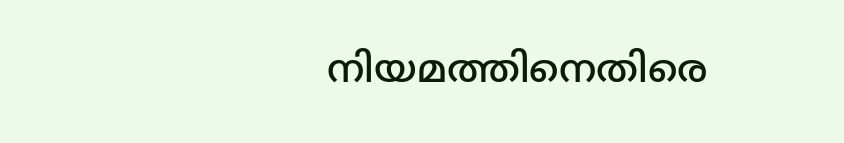നിയമത്തിനെതിരെ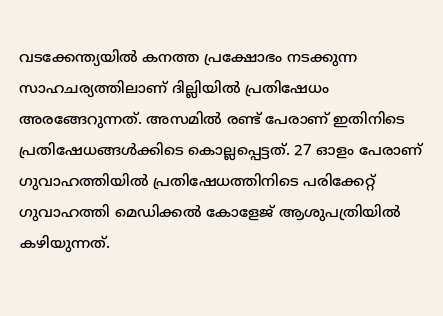വടക്കേന്ത്യയിൽ കനത്ത പ്രക്ഷോഭം നടക്കുന്ന സാഹചര്യത്തിലാണ് ദില്ലിയിൽ പ്രതിഷേധം അരങ്ങേറുന്നത്. അസമിൽ രണ്ട് പേരാണ് ഇതിനിടെ പ്രതിഷേധങ്ങൾക്കിടെ കൊല്ലപ്പെട്ടത്. 27 ഓളം പേരാണ് ഗുവാഹത്തിയിൽ പ്രതിഷേധത്തിനിടെ പരിക്കേറ്റ് ഗുവാഹത്തി മെഡിക്കൽ കോളേജ് ആശുപത്രിയിൽ കഴിയുന്നത്.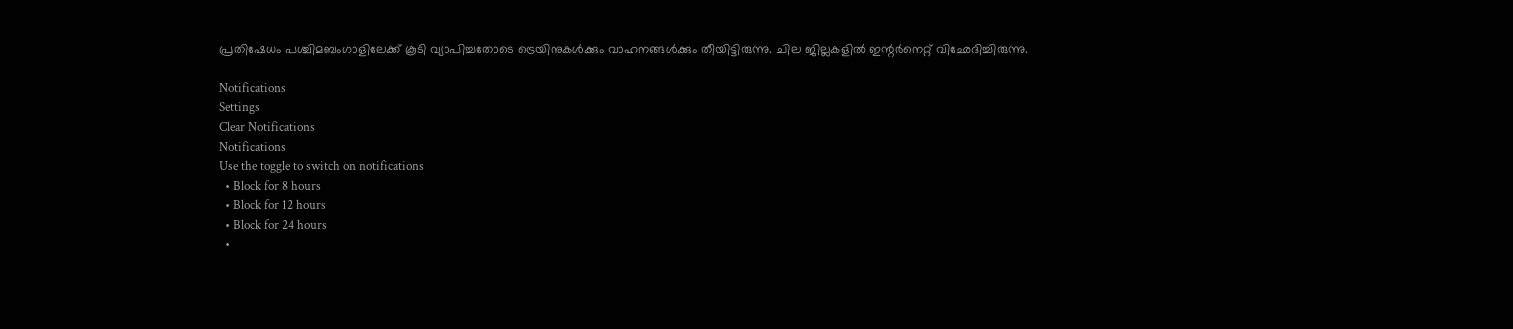പ്രതിഷേധം പശ്ചിമബംഗാളിലേക്ക് കൂടി വ്യാപിച്ചതോടെ ട്രെയിനുകൾക്കും വാഹനങ്ങൾക്കും തീയിട്ടിരുന്നു. ചില ജില്ലകളിൽ ഇന്റർനെറ്റ് വിഛേദിച്ചിരുന്നു.

Notifications
Settings
Clear Notifications
Notifications
Use the toggle to switch on notifications
  • Block for 8 hours
  • Block for 12 hours
  • Block for 24 hours
  •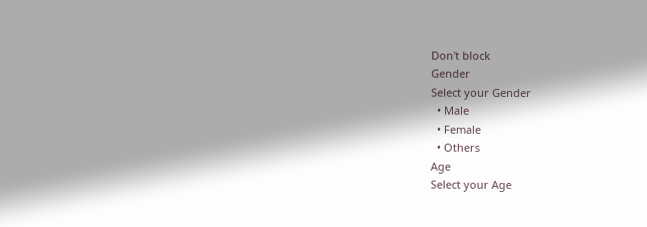Don't block
Gender
Select your Gender
  • Male
  • Female
  • Others
Age
Select your Age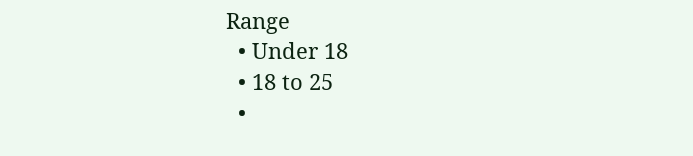Range
  • Under 18
  • 18 to 25
  •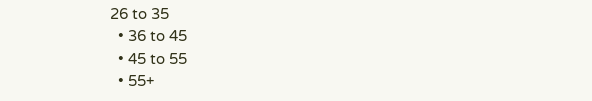26 to 35
  • 36 to 45
  • 45 to 55
  • 55+